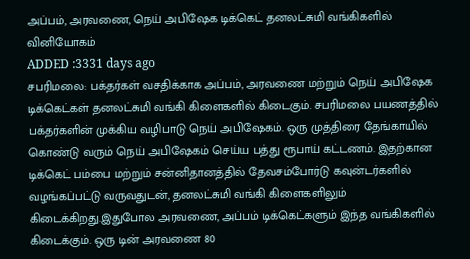அப்பம், அரவணை, நெய் அபிஷேக டிக்கெட் தனலட்சுமி வங்கிகளில் வினியோகம்
ADDED :3331 days ago
சபரிமலை: பக்தர்கள் வசதிக்காக அப்பம், அரவணை மற்றும் நெய் அபிஷேக டிக்கெட்கள் தனலட்சுமி வங்கி கிளைகளில் கிடைகும். சபரிமலை பயணத்தில் பக்தர்களின் முக்கிய வழிபாடு நெய் அபிஷேகம். ஒரு முத்திரை தேங்காயில் கொண்டு வரும் நெய் அபிஷேகம் செய்ய பத்து ரூபாய் கட்டணம். இதற்கான டிக்கெட் பம்பை மற்றும் சன்னிதானத்தில் தேவசம்போர்டு கவுன்டர்களில் வழங்கப்பட்டு வருவதுடன், தனலட்சுமி வங்கி கிளைகளிலும் கிடைக்கிறது.இதுபோல அரவணை, அப்பம் டிக்கெட்களும் இந்த வங்கிகளில் கிடைக்கும். ஒரு டின் அரவணை 80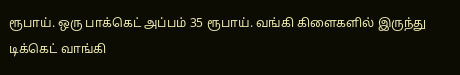ரூபாய். ஒரு பாக்கெட் அப்பம் 35 ரூபாய். வங்கி கிளைகளில் இருந்து டிக்கெட் வாங்கி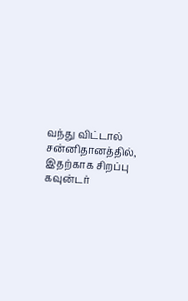வந்து விட்டால் சன்னிதானத்தில், இதற்காக சிறப்பு கவுன்டர்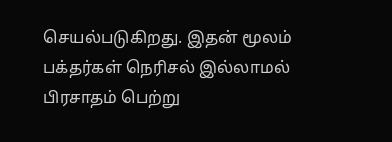செயல்படுகிறது. இதன் மூலம் பக்தர்கள் நெரிசல் இல்லாமல் பிரசாதம் பெற்று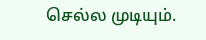செல்ல முடியும்.